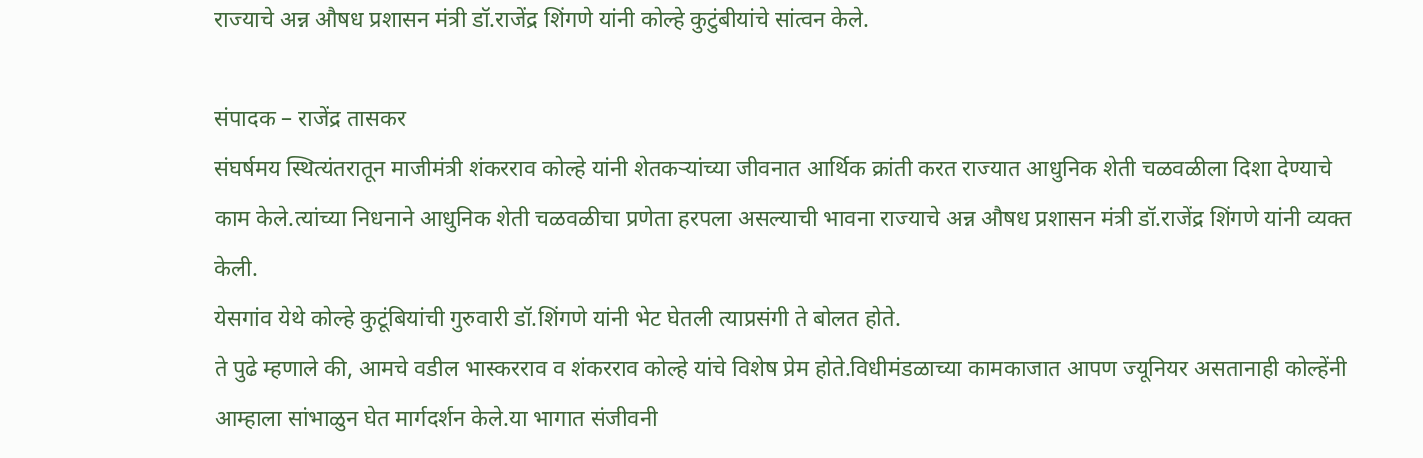राज्याचे अन्न औषध प्रशासन मंत्री डॉ.राजेंद्र शिंगणे यांनी कोल्हे कुटुंबीयांचे सांत्वन केले.

संपादक – राजेंद्र तासकर
संघर्षमय स्थित्यंतरातून माजीमंत्री शंकरराव कोल्हे यांनी शेतकऱ्यांच्या जीवनात आर्थिक क्रांती करत राज्यात आधुनिक शेती चळवळीला दिशा देण्याचे काम केले.त्यांच्या निधनाने आधुनिक शेती चळवळीचा प्रणेता हरपला असल्याची भावना राज्याचे अन्न औषध प्रशासन मंत्री डॉ.राजेंद्र शिंगणे यांनी व्यक्त केली.
येसगांव येथे कोल्हे कुटूंबियांची गुरुवारी डॉ.शिंगणे यांनी भेट घेतली त्याप्रसंगी ते बोलत होते.
ते पुढे म्हणाले की, आमचे वडील भास्करराव व शंकरराव कोल्हे यांचे विशेष प्रेम होते.विधीमंडळाच्या कामकाजात आपण ज्यूनियर असतानाही कोल्हेंनी आम्हाला सांभाळुन घेत मार्गदर्शन केले.या भागात संजीवनी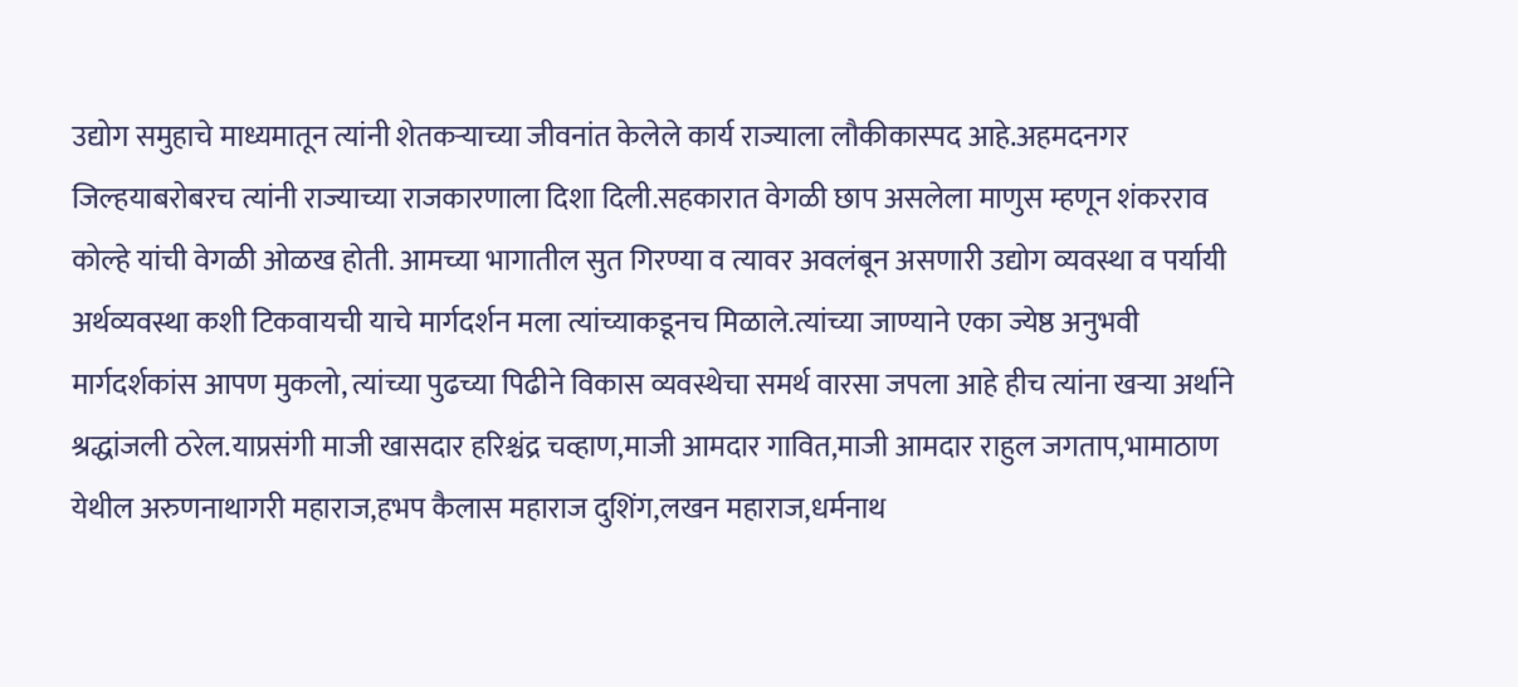उद्योग समुहाचे माध्यमातून त्यांनी शेतकऱ्याच्या जीवनांत केलेले कार्य राज्याला लौकीकास्पद आहे.अहमदनगर जिल्हयाबरोबरच त्यांनी राज्याच्या राजकारणाला दिशा दिली.सहकारात वेगळी छाप असलेला माणुस म्हणून शंकरराव कोल्हे यांची वेगळी ओळख होती. आमच्या भागातील सुत गिरण्या व त्यावर अवलंबून असणारी उद्योग व्यवस्था व पर्यायी अर्थव्यवस्था कशी टिकवायची याचे मार्गदर्शन मला त्यांच्याकडूनच मिळाले.त्यांच्या जाण्याने एका ज्येष्ठ अनुभवी मार्गदर्शकांस आपण मुकलो, त्यांच्या पुढच्या पिढीने विकास व्यवस्थेचा समर्थ वारसा जपला आहे हीच त्यांना खऱ्या अर्थाने श्रद्धांजली ठरेल.याप्रसंगी माजी खासदार हरिश्चंद्र चव्हाण,माजी आमदार गावित,माजी आमदार राहुल जगताप,भामाठाण येथील अरुणनाथागरी महाराज,हभप कैलास महाराज दुशिंग,लखन महाराज,धर्मनाथ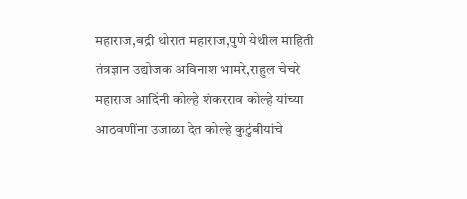महाराज,बद्री थोरात महाराज,पुणे येथील माहिती तंत्रज्ञान उद्योजक अविनाश भामरे,राहुल चेचरे महाराज आदिंनी कोल्हे शंकरराव कोल्हे यांच्या आठवणींना उजाळा देत कोल्हे कुटुंबीयांचे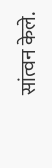सांत्वन केले.